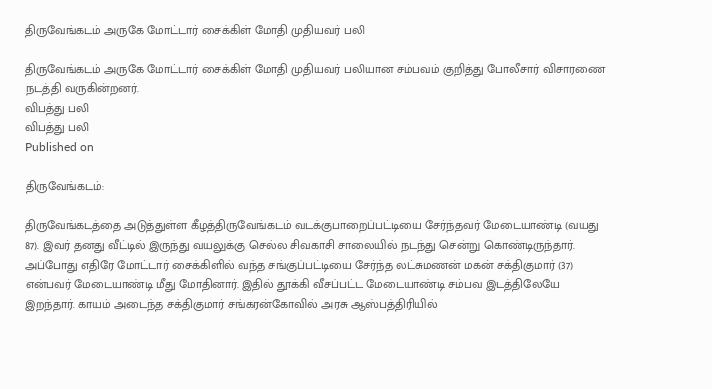திருவேங்கடம் அருகே மோட்டார் சைக்கிள் மோதி முதியவர் பலி

திருவேங்கடம் அருகே மோட்டார் சைக்கிள் மோதி முதியவர் பலியான சம்பவம் குறித்து போலீசார் விசாரணை நடத்தி வருகின்றனர்.
விபத்து பலி
விபத்து பலி
Published on

திருவேங்கடம்:

திருவேங்கடத்தை அடுத்துள்ள கீழத்திருவேங்கடம் வடக்குபாறைப்பட்டியை சேர்ந்தவர் மேடையாண்டி (வயது 87). இவர் தனது வீட்டில் இருந்து வயலுக்கு செல்ல சிவகாசி சாலையில் நடந்து சென்று கொண்டிருந்தார். அப்போது எதிரே மோட்டார் சைக்கிளில் வந்த சங்குப்பட்டியை சேர்ந்த லட்சுமணன் மகன் சக்திகுமார் (37) என்பவர் மேடையாண்டி மீது மோதினார். இதில் தூக்கி வீசப்பட்ட மேடையாண்டி சம்பவ இடத்திலேயே இறந்தார். காயம் அடைந்த சக்திகுமார் சங்கரன்கோவில் அரசு ஆஸ்பத்திரியில்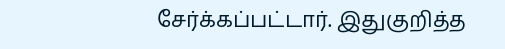சேர்க்கப்பட்டார். இதுகுறித்த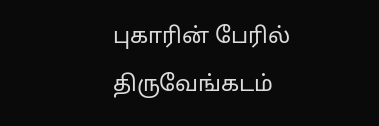புகாரின் பேரில் திருவேங்கடம்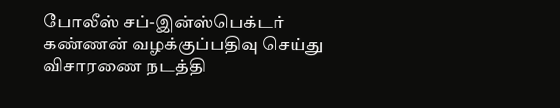போலீஸ் சப்-இன்ஸ்பெக்டர் கண்ணன் வழக்குப்பதிவு செய்து விசாரணை நடத்தி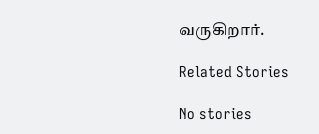வருகிறார்.

Related Stories

No stories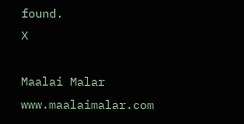found.
X

Maalai Malar
www.maalaimalar.com